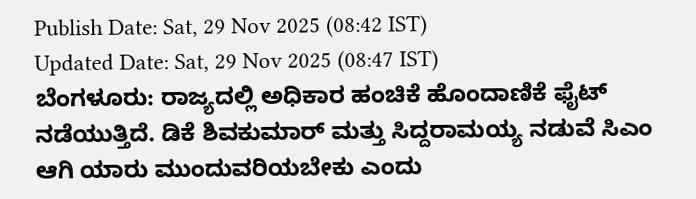Publish Date: Sat, 29 Nov 2025 (08:42 IST)
Updated Date: Sat, 29 Nov 2025 (08:47 IST)
ಬೆಂಗಳೂರು: ರಾಜ್ಯದಲ್ಲಿ ಅಧಿಕಾರ ಹಂಚಿಕೆ ಹೊಂದಾಣಿಕೆ ಫೈಟ್ ನಡೆಯುತ್ತಿದೆ. ಡಿಕೆ ಶಿವಕುಮಾರ್ ಮತ್ತು ಸಿದ್ದರಾಮಯ್ಯ ನಡುವೆ ಸಿಎಂ ಆಗಿ ಯಾರು ಮುಂದುವರಿಯಬೇಕು ಎಂದು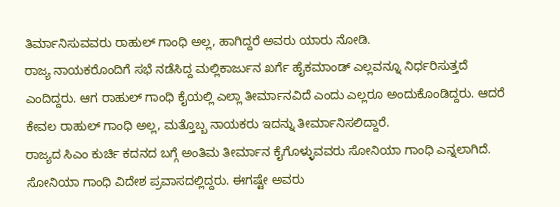ತಿರ್ಮಾನಿಸುವವರು ರಾಹುಲ್ ಗಾಂಧಿ ಅಲ್ಲ, ಹಾಗಿದ್ದರೆ ಅವರು ಯಾರು ನೋಡಿ.
ರಾಜ್ಯ ನಾಯಕರೊಂದಿಗೆ ಸಭೆ ನಡೆಸಿದ್ದ ಮಲ್ಲಿಕಾರ್ಜುನ ಖರ್ಗೆ ಹೈಕಮಾಂಡ್ ಎಲ್ಲವನ್ನೂ ನಿರ್ಧರಿಸುತ್ತದೆ ಎಂದಿದ್ದರು. ಆಗ ರಾಹುಲ್ ಗಾಂಧಿ ಕೈಯಲ್ಲಿ ಎಲ್ಲಾ ತೀರ್ಮಾನವಿದೆ ಎಂದು ಎಲ್ಲರೂ ಅಂದುಕೊಂಡಿದ್ದರು. ಆದರೆ ಕೇವಲ ರಾಹುಲ್ ಗಾಂಧಿ ಅಲ್ಲ, ಮತ್ತೊಬ್ಬ ನಾಯಕರು ಇದನ್ನು ತೀರ್ಮಾನಿಸಲಿದ್ದಾರೆ.
ರಾಜ್ಯದ ಸಿಎಂ ಕುರ್ಚಿ ಕದನದ ಬಗ್ಗೆ ಅಂತಿಮ ತೀರ್ಮಾನ ಕೈಗೊಳ್ಳುವವರು ಸೋನಿಯಾ ಗಾಂಧಿ ಎನ್ನಲಾಗಿದೆ. ಸೋನಿಯಾ ಗಾಂಧಿ ವಿದೇಶ ಪ್ರವಾಸದಲ್ಲಿದ್ದರು. ಈಗಷ್ಟೇ ಅವರು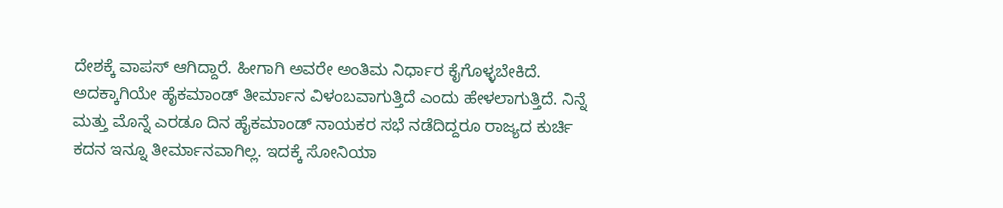ದೇಶಕ್ಕೆ ವಾಪಸ್ ಆಗಿದ್ದಾರೆ. ಹೀಗಾಗಿ ಅವರೇ ಅಂತಿಮ ನಿರ್ಧಾರ ಕೈಗೊಳ್ಳಬೇಕಿದೆ.
ಅದಕ್ಕಾಗಿಯೇ ಹೈಕಮಾಂಡ್ ತೀರ್ಮಾನ ವಿಳಂಬವಾಗುತ್ತಿದೆ ಎಂದು ಹೇಳಲಾಗುತ್ತಿದೆ. ನಿನ್ನೆ ಮತ್ತು ಮೊನ್ನೆ ಎರಡೂ ದಿನ ಹೈಕಮಾಂಡ್ ನಾಯಕರ ಸಭೆ ನಡೆದಿದ್ದರೂ ರಾಜ್ಯದ ಕುರ್ಚಿ ಕದನ ಇನ್ನೂ ತೀರ್ಮಾನವಾಗಿಲ್ಲ. ಇದಕ್ಕೆ ಸೋನಿಯಾ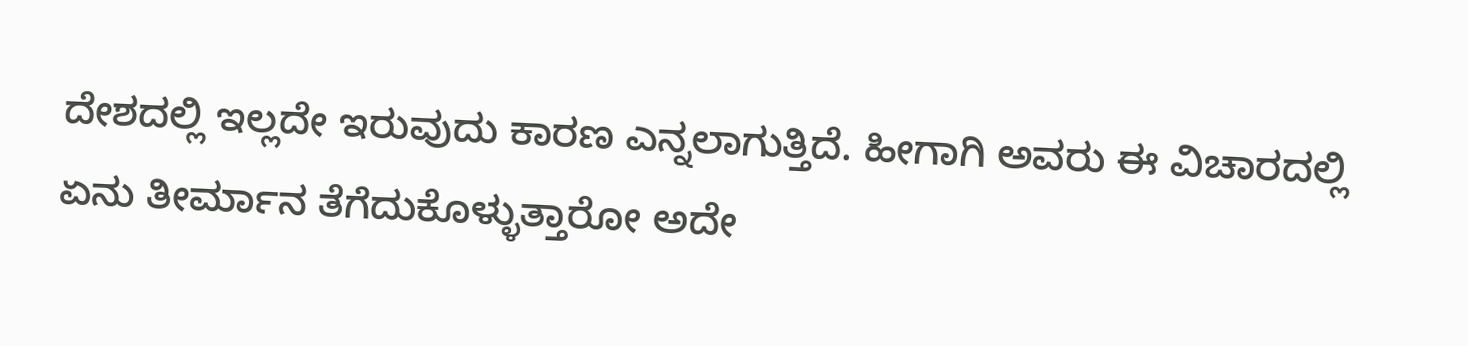ದೇಶದಲ್ಲಿ ಇಲ್ಲದೇ ಇರುವುದು ಕಾರಣ ಎನ್ನಲಾಗುತ್ತಿದೆ. ಹೀಗಾಗಿ ಅವರು ಈ ವಿಚಾರದಲ್ಲಿ ಏನು ತೀರ್ಮಾನ ತೆಗೆದುಕೊಳ್ಳುತ್ತಾರೋ ಅದೇ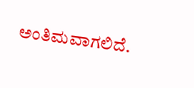ಅಂತಿಮವಾಗಲಿದೆ.